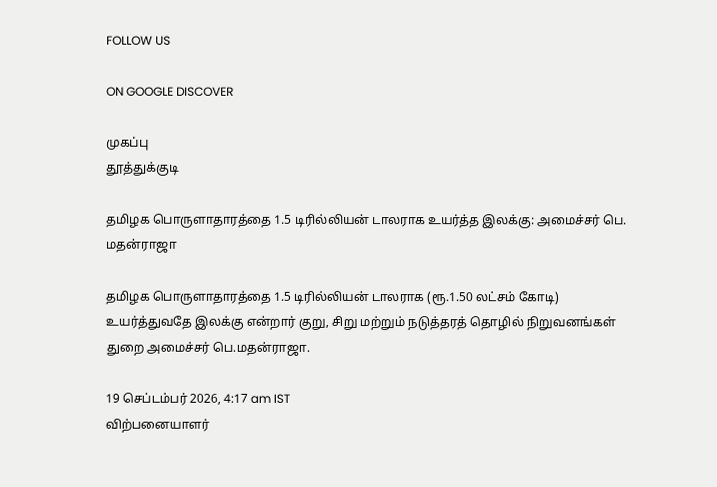FOLLOW US

ON GOOGLE DISCOVER

முகப்பு
தூத்துக்குடி

தமிழக பொருளாதாரத்தை 1.5 டிரில்லியன் டாலராக உயர்த்த இலக்கு: அமைச்சர் பெ. மதன்ராஜா

தமிழக பொருளாதாரத்தை 1.5 டிரில்லியன் டாலராக (ரூ.1.50 லட்சம் கோடி) உயர்த்துவதே இலக்கு என்றார் குறு, சிறு மற்றும் நடுத்தரத் தொழில் நிறுவனங்கள் துறை அமைச்சர் பெ.மதன்ராஜா.

19 செப்டம்பர் 2026, 4:17 am IST
விற்பனையாளர்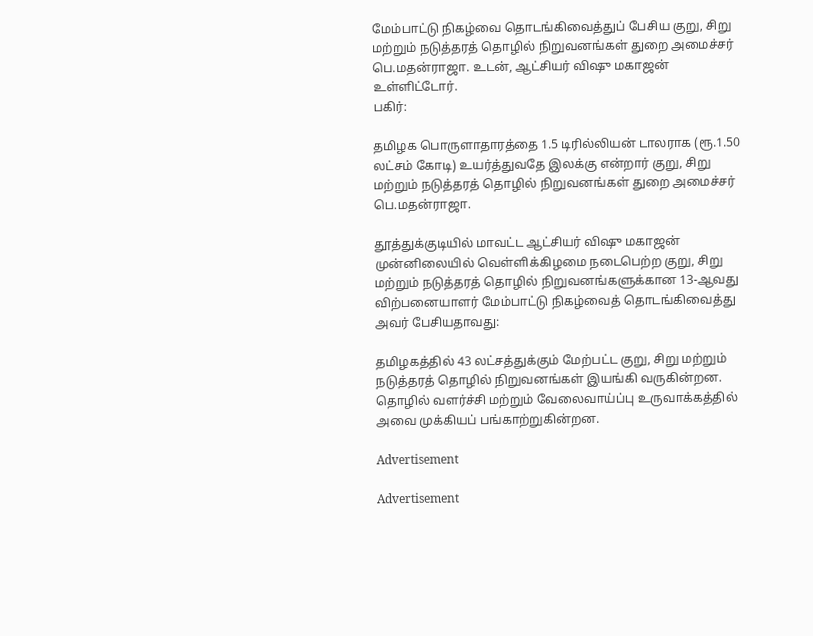மேம்பாட்டு நிகழ்வை தொடங்கிவைத்துப் பேசிய குறு, சிறு மற்றும் நடுத்தரத் தொழில் நிறுவனங்கள் துறை அமைச்சர் பெ.மதன்ராஜா. உடன், ஆட்சியர் விஷு மகாஜன் உள்ளிட்டோர்.
பகிர்:

தமிழக பொருளாதாரத்தை 1.5 டிரில்லியன் டாலராக (ரூ.1.50 லட்சம் கோடி) உயர்த்துவதே இலக்கு என்றார் குறு, சிறு மற்றும் நடுத்தரத் தொழில் நிறுவனங்கள் துறை அமைச்சர் பெ.மதன்ராஜா.

தூத்துக்குடியில் மாவட்ட ஆட்சியர் விஷு மகாஜன் முன்னிலையில் வெள்ளிக்கிழமை நடைபெற்ற குறு, சிறு மற்றும் நடுத்தரத் தொழில் நிறுவனங்களுக்கான 13-ஆவது விற்பனையாளர் மேம்பாட்டு நிகழ்வைத் தொடங்கிவைத்து அவர் பேசியதாவது:

தமிழகத்தில் 43 லட்சத்துக்கும் மேற்பட்ட குறு, சிறு மற்றும் நடுத்தரத் தொழில் நிறுவனங்கள் இயங்கி வருகின்றன. தொழில் வளர்ச்சி மற்றும் வேலைவாய்ப்பு உருவாக்கத்தில் அவை முக்கியப் பங்காற்றுகின்றன.

Advertisement

Advertisement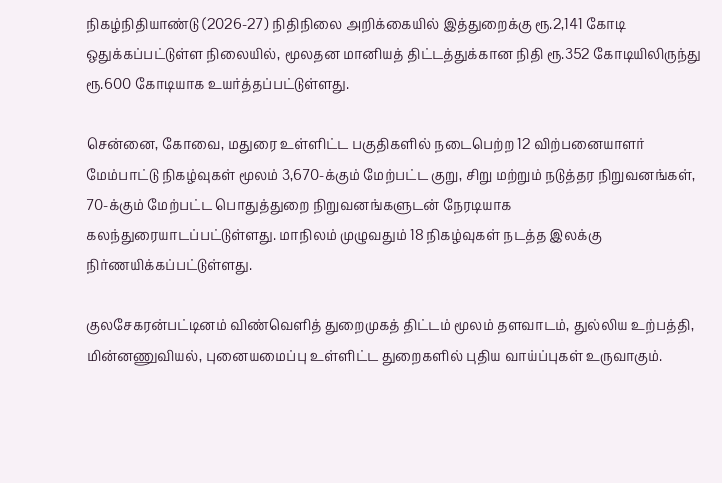நிகழ்நிதியாண்டு (2026-27) நிதிநிலை அறிக்கையில் இத்துறைக்கு ரூ.2,141 கோடி ஒதுக்கப்பட்டுள்ள நிலையில், மூலதன மானியத் திட்டத்துக்கான நிதி ரூ.352 கோடியிலிருந்து ரூ.600 கோடியாக உயர்த்தப்பட்டுள்ளது.

சென்னை, கோவை, மதுரை உள்ளிட்ட பகுதிகளில் நடைபெற்ற 12 விற்பனையாளர் மேம்பாட்டு நிகழ்வுகள் மூலம் 3,670-க்கும் மேற்பட்ட குறு, சிறு மற்றும் நடுத்தர நிறுவனங்கள், 70-க்கும் மேற்பட்ட பொதுத்துறை நிறுவனங்களுடன் நேரடியாக கலந்துரையாடப்பட்டுள்ளது. மாநிலம் முழுவதும் 18 நிகழ்வுகள் நடத்த இலக்கு நிர்ணயிக்கப்பட்டுள்ளது.

குலசேகரன்பட்டினம் விண்வெளித் துறைமுகத் திட்டம் மூலம் தளவாடம், துல்லிய உற்பத்தி, மின்னணுவியல், புனையமைப்பு உள்ளிட்ட துறைகளில் புதிய வாய்ப்புகள் உருவாகும்.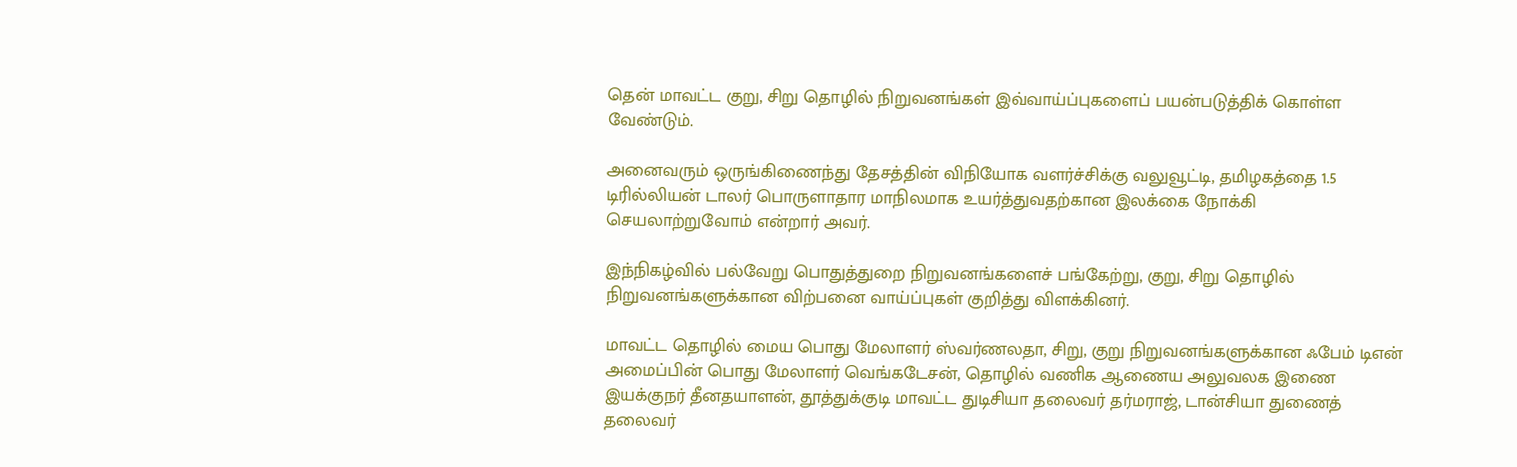தென் மாவட்ட குறு, சிறு தொழில் நிறுவனங்கள் இவ்வாய்ப்புகளைப் பயன்படுத்திக் கொள்ள வேண்டும்.

அனைவரும் ஒருங்கிணைந்து தேசத்தின் விநியோக வளர்ச்சிக்கு வலுவூட்டி, தமிழகத்தை 1.5 டிரில்லியன் டாலர் பொருளாதார மாநிலமாக உயர்த்துவதற்கான இலக்கை நோக்கி செயலாற்றுவோம் என்றார் அவர்.

இந்நிகழ்வில் பல்வேறு பொதுத்துறை நிறுவனங்களைச் பங்கேற்று, குறு, சிறு தொழில் நிறுவனங்களுக்கான விற்பனை வாய்ப்புகள் குறித்து விளக்கினர்.

மாவட்ட தொழில் மைய பொது மேலாளர் ஸ்வர்ணலதா, சிறு, குறு நிறுவனங்களுக்கான ஃபேம் டிஎன் அமைப்பின் பொது மேலாளர் வெங்கடேசன், தொழில் வணிக ஆணைய அலுவலக இணை இயக்குநர் தீனதயாளன், தூத்துக்குடி மாவட்ட துடிசியா தலைவர் தர்மராஜ், டான்சியா துணைத் தலைவர்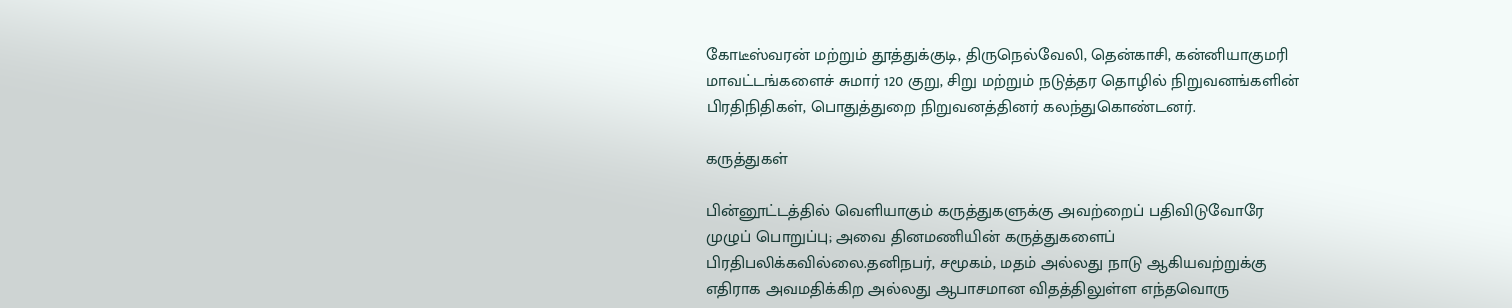கோடீஸ்வரன் மற்றும் தூத்துக்குடி, திருநெல்வேலி, தென்காசி, கன்னியாகுமரி மாவட்டங்களைச் சுமார் 120 குறு, சிறு மற்றும் நடுத்தர தொழில் நிறுவனங்களின் பிரதிநிதிகள், பொதுத்துறை நிறுவனத்தினர் கலந்துகொண்டனர்.

கருத்துகள்

பின்னூட்டத்தில் வெளியாகும் கருத்துகளுக்கு அவற்றைப் பதிவிடுவோரே முழுப் பொறுப்பு; அவை தினமணியின் கருத்துகளைப் பிரதிபலிக்கவில்லை.தனிநபர், சமூகம், மதம் அல்லது நாடு ஆகியவற்றுக்கு எதிராக அவமதிக்கிற அல்லது ஆபாசமான விதத்திலுள்ள எந்தவொரு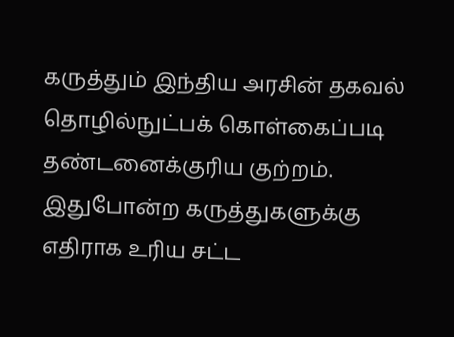கருத்தும் இந்திய அரசின் தகவல் தொழில்நுட்பக் கொள்கைப்படி தண்டனைக்குரிய குற்றம். இதுபோன்ற கருத்துகளுக்கு எதிராக உரிய சட்ட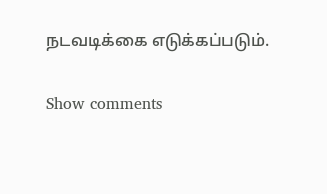நடவடிக்கை எடுக்கப்படும்.

Show comments